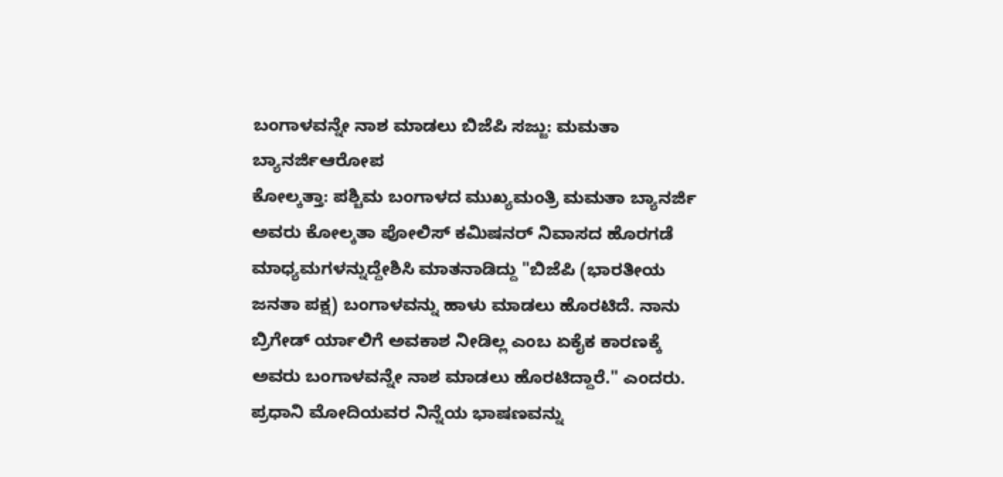ಬಂಗಾಳವನ್ನೇ ನಾಶ ಮಾಡಲು ಬಿಜೆಪಿ ಸಜ್ಜು: ಮಮತಾ ಬ್ಯಾನರ್ಜಿಆರೋಪ
ಕೋಲ್ಕತ್ತಾ: ಪಶ್ಚಿಮ ಬಂಗಾಳದ ಮುಖ್ಯಮಂತ್ರಿ ಮಮತಾ ಬ್ಯಾನರ್ಜಿ ಅವರು ಕೋಲ್ಕತಾ ಪೋಲಿಸ್ ಕಮಿಷನರ್ ನಿವಾಸದ ಹೊರಗಡೆ ಮಾಧ್ಯಮಗಳನ್ನುದ್ದೇಶಿಸಿ ಮಾತನಾಡಿದ್ದು "ಬಿಜೆಪಿ (ಭಾರತೀಯ ಜನತಾ ಪಕ್ಷ) ಬಂಗಾಳವನ್ನು ಹಾಳು ಮಾಡಲು ಹೊರಟಿದೆ. ನಾನು ಬ್ರಿಗೇಡ್ ರ್ಯಾಲಿಗೆ ಅವಕಾಶ ನೀಡಿಲ್ಲ ಎಂಬ ಏಕೈಕ ಕಾರಣಕ್ಕೆ ಅವರು ಬಂಗಾಳವನ್ನೇ ನಾಶ ಮಾಡಲು ಹೊರಟಿದ್ದಾರೆ." ಎಂದರು.
ಪ್ರಧಾನಿ ಮೋದಿಯವರ ನಿನ್ನೆಯ ಭಾಷಣವನ್ನು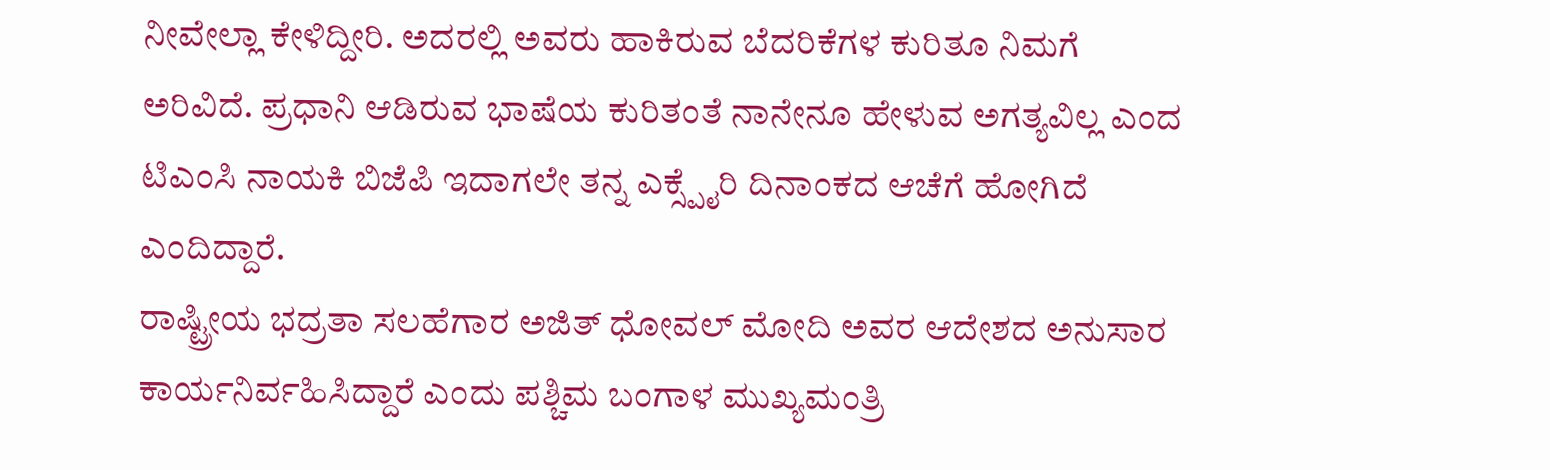ನೀವೇಲ್ಲಾ ಕೇಳಿದ್ದೀರಿ. ಅದರಲ್ಲಿ ಅವರು ಹಾಕಿರುವ ಬೆದರಿಕೆಗಳ ಕುರಿತೂ ನಿಮಗೆ ಅರಿವಿದೆ. ಪ್ರಧಾನಿ ಆಡಿರುವ ಭಾಷೆಯ ಕುರಿತಂತೆ ನಾನೇನೂ ಹೇಳುವ ಅಗತ್ಯವಿಲ್ಲ ಎಂದ ಟಿಎಂಸಿ ನಾಯಕಿ ಬಿಜೆಪಿ ಇದಾಗಲೇ ತನ್ನ ಎಕ್ಸ್ಪೈರಿ ದಿನಾಂಕದ ಆಚೆಗೆ ಹೋಗಿದೆ ಎಂದಿದ್ದಾರೆ.
ರಾಷ್ಟ್ರೀಯ ಭದ್ರತಾ ಸಲಹೆಗಾರ ಅಜಿತ್ ಧೋವಲ್ ಮೋದಿ ಅವರ ಆದೇಶದ ಅನುಸಾರ ಕಾರ್ಯನಿರ್ವಹಿಸಿದ್ದಾರೆ ಎಂದು ಪಶ್ಚಿಮ ಬಂಗಾಳ ಮುಖ್ಯಮಂತ್ರಿ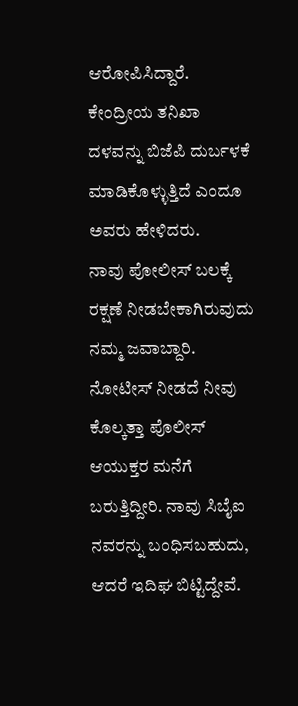ಆರೋಪಿಸಿದ್ದಾರೆ. ಕೇಂದ್ರೀಯ ತನಿಖಾ ದಳವನ್ನು ಬಿಜೆಪಿ ದುರ್ಬಳಕೆ ಮಾಡಿಕೊಳ್ಳುತ್ತಿದೆ ಎಂದೂ ಅವರು ಹೇಳಿದರು.
ನಾವು ಪೋಲೀಸ್ ಬಲಕ್ಕೆ ರಕ್ಷಣೆ ನೀಡಬೇಕಾಗಿರುವುದು ನಮ್ಮ ಜವಾಬ್ದಾರಿ. ನೋಟೀಸ್ ನೀಡದೆ ನೀವು ಕೊಲ್ಕತ್ತಾ ಪೊಲೀಸ್ ಆಯುಕ್ತರ ಮನೆಗೆ ಬರುತ್ತಿದ್ದೀರಿ. ನಾವು ಸಿಬೈಐ ನವರನ್ನು ಬಂಧಿಸಬಹುದು, ಆದರೆ ಇದಿಘ ಬಿಟ್ಟಿದ್ದೇವೆ.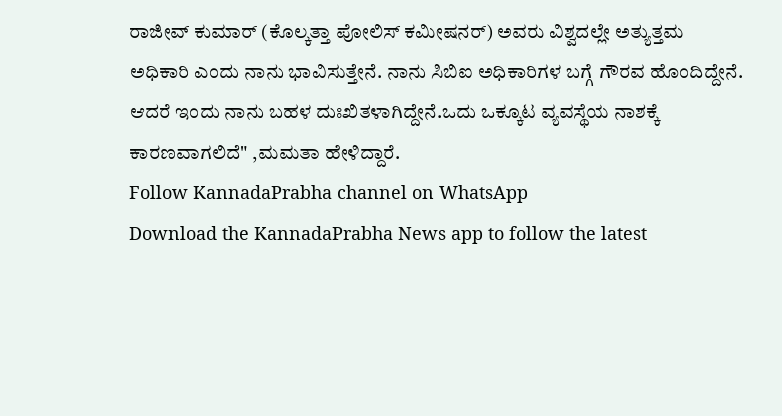ರಾಜೀವ್ ಕುಮಾರ್ (ಕೊಲ್ಕತ್ತಾ ಪೋಲಿಸ್ ಕಮೀಷನರ್) ಅವರು ವಿಶ್ವದಲ್ಲೇ ಅತ್ಯುತ್ತಮ ಅಧಿಕಾರಿ ಎಂದು ನಾನು ಭಾವಿಸುತ್ತೇನೆ. ನಾನು ಸಿಬಿಐ ಅಧಿಕಾರಿಗಳ ಬಗ್ಗೆ ಗೌರವ ಹೊಂದಿದ್ದೇನೆ. ಆದರೆ ಇಂದು ನಾನು ಬಹಳ ದುಃಖಿತಳಾಗಿದ್ದೇನೆ.ಒದು ಒಕ್ಕೂಟ ವ್ಯವಸ್ಥೆಯ ನಾಶಕ್ಕೆ ಕಾರಣವಾಗಲಿದೆ" ,ಮಮತಾ ಹೇಳಿದ್ದಾರೆ.
Follow KannadaPrabha channel on WhatsApp
Download the KannadaPrabha News app to follow the latest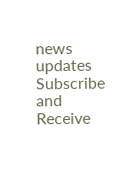news updates
Subscribe and Receive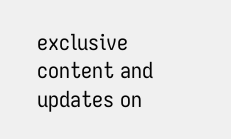exclusive content and updates on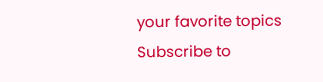your favorite topics
Subscribe to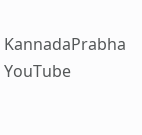KannadaPrabha YouTube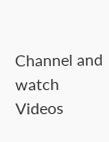Channel and watch Videos